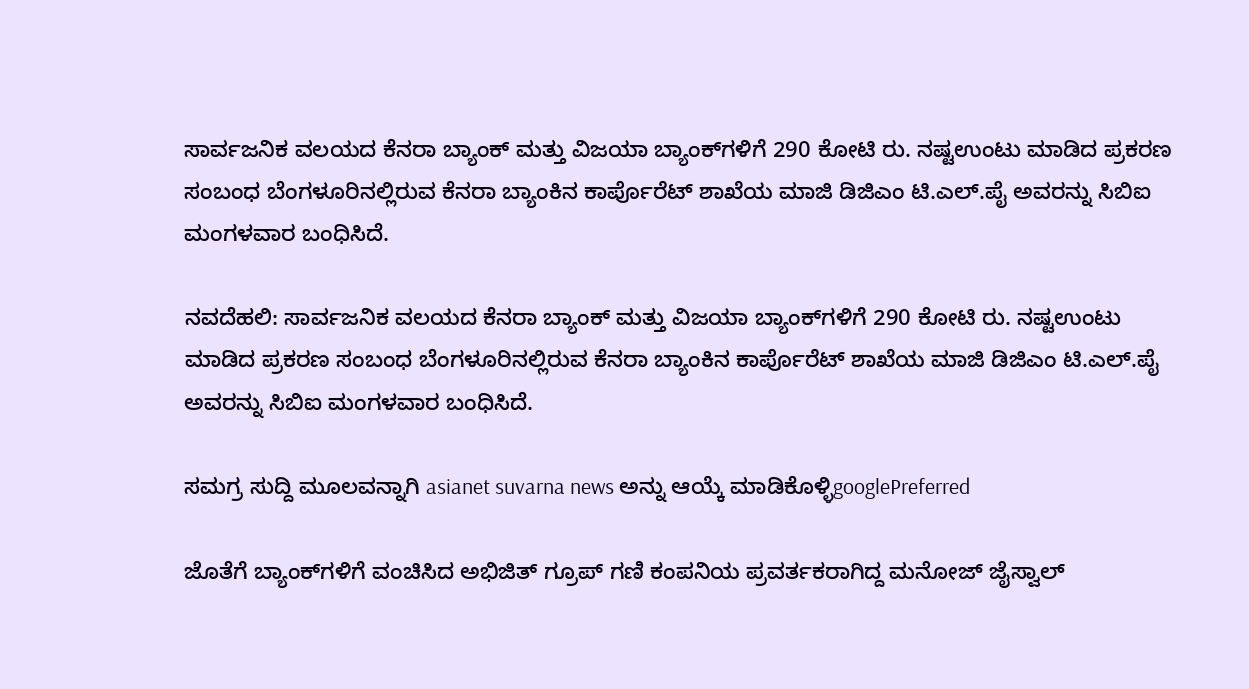ಸಾರ್ವಜನಿಕ ವಲಯದ ಕೆನರಾ ಬ್ಯಾಂಕ್‌ ಮತ್ತು ವಿಜಯಾ ಬ್ಯಾಂಕ್‌ಗಳಿಗೆ 290 ಕೋಟಿ ರು. ನಷ್ಟಉಂಟು ಮಾಡಿದ ಪ್ರಕರಣ ಸಂಬಂಧ ಬೆಂಗಳೂರಿನಲ್ಲಿರುವ ಕೆನರಾ ಬ್ಯಾಂಕಿನ ಕಾರ್ಪೊರೆಟ್‌ ಶಾಖೆಯ ಮಾಜಿ ಡಿಜಿಎಂ ಟಿ.ಎಲ್‌.ಪೈ ಅವರನ್ನು ಸಿಬಿಐ ಮಂಗಳವಾರ ಬಂಧಿಸಿದೆ.

ನವದೆಹಲಿ: ಸಾರ್ವಜನಿಕ ವಲಯದ ಕೆನರಾ ಬ್ಯಾಂಕ್‌ ಮತ್ತು ವಿಜಯಾ ಬ್ಯಾಂಕ್‌ಗಳಿಗೆ 290 ಕೋಟಿ ರು. ನಷ್ಟಉಂಟು ಮಾಡಿದ ಪ್ರಕರಣ ಸಂಬಂಧ ಬೆಂಗಳೂರಿನಲ್ಲಿರುವ ಕೆನರಾ ಬ್ಯಾಂಕಿನ ಕಾರ್ಪೊರೆಟ್‌ ಶಾಖೆಯ ಮಾಜಿ ಡಿಜಿಎಂ ಟಿ.ಎಲ್‌.ಪೈ ಅವರನ್ನು ಸಿಬಿಐ ಮಂಗಳವಾರ ಬಂಧಿಸಿದೆ.

ಸಮಗ್ರ ಸುದ್ದಿ ಮೂಲವನ್ನಾಗಿ asianet suvarna news ಅನ್ನು ಆಯ್ಕೆ ಮಾಡಿಕೊಳ್ಳಿgooglePreferred

ಜೊತೆಗೆ ಬ್ಯಾಂಕ್‌ಗಳಿಗೆ ವಂಚಿಸಿದ ಅಭಿಜಿತ್‌ ಗ್ರೂಪ್‌ ಗಣಿ ಕಂಪನಿಯ ಪ್ರವರ್ತಕರಾಗಿದ್ದ ಮನೋಜ್‌ ಜೈಸ್ವಾಲ್‌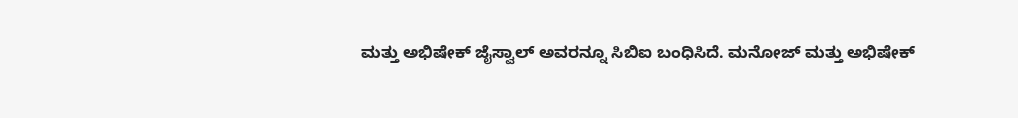ಮತ್ತು ಅಭಿಷೇಕ್‌ ಜೈಸ್ವಾಲ್‌ ಅವರನ್ನೂ ಸಿಬಿಐ ಬಂಧಿಸಿದೆ. ಮನೋಜ್‌ ಮತ್ತು ಅಭಿಷೇಕ್‌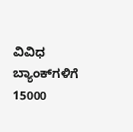ವಿವಿಧ ಬ್ಯಾಂಕ್‌ಗಳಿಗೆ 15000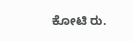ಕೋಟಿ ರು.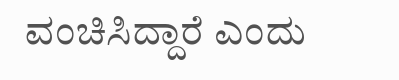ವಂಚಿಸಿದ್ದಾರೆ ಎಂದು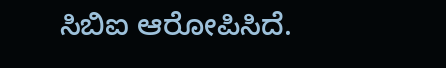ಸಿಬಿಐ ಆರೋಪಿಸಿದೆ.